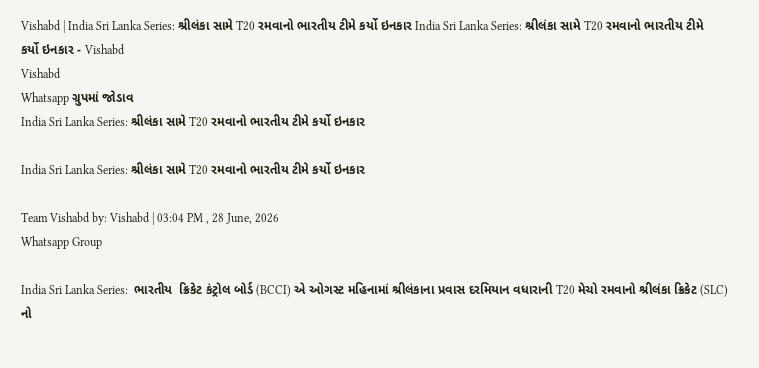Vishabd | India Sri Lanka Series: શ્રીલંકા સામે T20 રમવાનો ભારતીય ટીમે કર્યો ઇનકાર India Sri Lanka Series: શ્રીલંકા સામે T20 રમવાનો ભારતીય ટીમે કર્યો ઇનકાર - Vishabd
Vishabd
Whatsapp ગ્રુપમાં જોડાવ
India Sri Lanka Series: શ્રીલંકા સામે T20 રમવાનો ભારતીય ટીમે કર્યો ઇનકાર

India Sri Lanka Series: શ્રીલંકા સામે T20 રમવાનો ભારતીય ટીમે કર્યો ઇનકાર

Team Vishabd by: Vishabd | 03:04 PM , 28 June, 2026
Whatsapp Group

India Sri Lanka Series:  ભારતીય  ક્રિકેટ કંટ્રોલ બોર્ડ (BCCI) એ ઓગસ્ટ મહિનામાં શ્રીલંકાના પ્રવાસ દરમિયાન વધારાની T20 મેચો રમવાનો શ્રીલંકા ક્રિકેટ (SLC) નો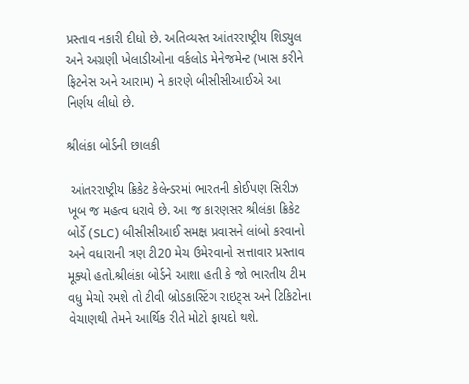પ્રસ્તાવ નકારી દીધો છે. અતિવ્યસ્ત આંતરરાષ્ટ્રીય શિડ્યુલ અને અગ્રણી ખેલાડીઓના વર્કલોડ મેનેજમેન્ટ (ખાસ કરીને ફિટનેસ અને આરામ) ને કારણે બીસીસીઆઈએ આ નિર્ણય લીધો છે.

શ્રીલંકા બોર્ડની છાલકી

 આંતરરાષ્ટ્રીય ક્રિકેટ કેલેન્ડરમાં ભારતની કોઈપણ સિરીઝ ખૂબ જ મહત્વ ધરાવે છે. આ જ કારણસર શ્રીલંકા ક્રિકેટ બોર્ડે (SLC) બીસીસીઆઈ સમક્ષ પ્રવાસને લાંબો કરવાનો અને વધારાની ત્રણ ટી20 મેચ ઉમેરવાનો સત્તાવાર પ્રસ્તાવ મૂક્યો હતો.શ્રીલંકા બોર્ડને આશા હતી કે જો ભારતીય ટીમ વધુ મેચો રમશે તો ટીવી બ્રોડકાસ્ટિંગ રાઇટ્સ અને ટિકિટોના વેચાણથી તેમને આર્થિક રીતે મોટો ફાયદો થશે.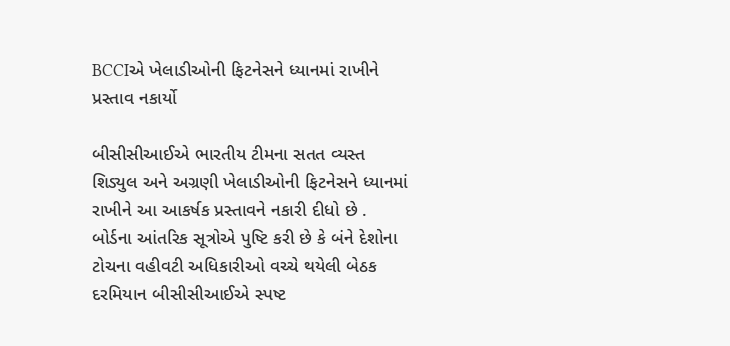BCCIએ ખેલાડીઓની ફિટનેસને ધ્યાનમાં રાખીને પ્રસ્તાવ નકાર્યો

બીસીસીઆઈએ ભારતીય ટીમના સતત વ્યસ્ત શિડ્યુલ અને અગ્રણી ખેલાડીઓની ફિટનેસને ધ્યાનમાં રાખીને આ આકર્ષક પ્રસ્તાવને નકારી દીધો છે . બોર્ડના આંતરિક સૂત્રોએ પુષ્ટિ કરી છે કે બંને દેશોના ટોચના વહીવટી અધિકારીઓ વચ્ચે થયેલી બેઠક દરમિયાન બીસીસીઆઈએ સ્પષ્ટ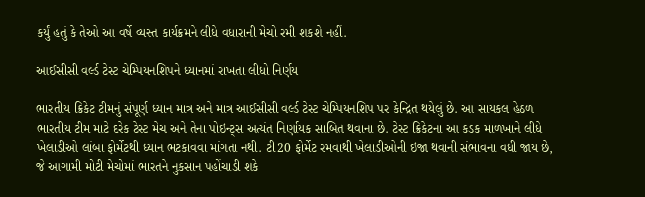કર્યું હતું કે તેઓ આ વર્ષે વ્યસ્ત કાર્યક્રમને લીધે વધારાની મેચો રમી શકશે નહીં.

આઈસીસી વર્લ્ડ ટેસ્ટ ચેમ્પિયનશિપને ધ્યાનમાં રાખતા લીધો નિર્ણય

ભારતીય ક્રિકેટ ટીમનું સંપૂર્ણ ધ્યાન માત્ર અને માત્ર આઈસીસી વર્લ્ડ ટેસ્ટ ચેમ્પિયનશિપ પર કેન્દ્રિત થયેલું છે. આ સાયકલ હેઠળ ભારતીય ટીમ માટે દરેક ટેસ્ટ મેચ અને તેના પોઇન્ટ્સ અત્યંત નિર્ણાયક સાબિત થવાના છે. ટેસ્ટ ક્રિકેટના આ કડક માળખાને લીધે ખેલાડીઓ લાંબા ફોર્મેટથી ધ્યાન ભટકાવવા માંગતા નથી. ટી20 ફોર્મેટ રમવાથી ખેલાડીઓની ઇજા થવાની સંભાવના વધી જાય છે, જે આગામી મોટી મેચોમાં ભારતને નુકસાન પહોંચાડી શકે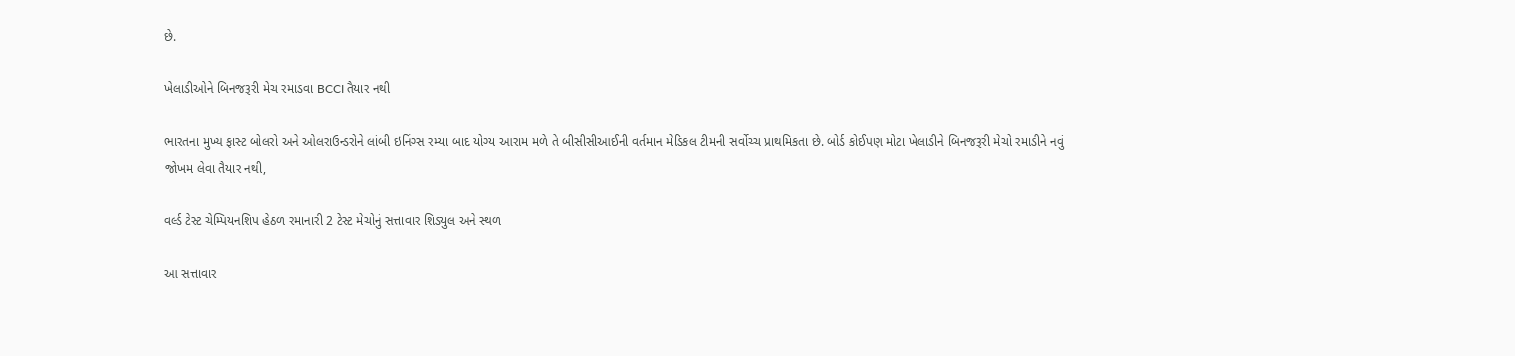છે.

ખેલાડીઓને બિનજરૂરી મેચ રમાડવા BCCI તૈયાર નથી

ભારતના મુખ્ય ફાસ્ટ બોલરો અને ઓલરાઉન્ડરોને લાંબી ઇનિંગ્સ રમ્યા બાદ યોગ્ય આરામ મળે તે બીસીસીઆઈની વર્તમાન મેડિકલ ટીમની સર્વોચ્ચ પ્રાથમિકતા છે. બોર્ડ કોઈપણ મોટા ખેલાડીને બિનજરૂરી મેચો રમાડીને નવું જોખમ લેવા તૈયાર નથી,

વર્લ્ડ ટેસ્ટ ચેમ્પિયનશિપ હેઠળ રમાનારી 2 ટેસ્ટ મેચોનું સત્તાવાર શિડ્યુલ અને સ્થળ

આ સત્તાવાર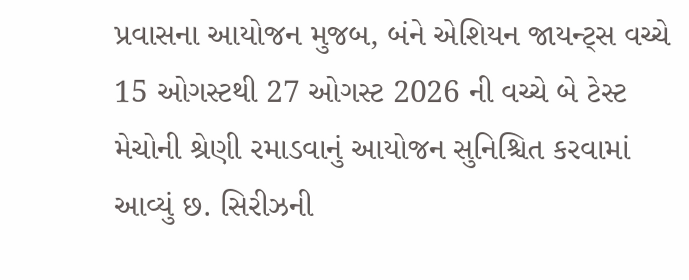પ્રવાસના આયોજન મુજબ, બંને એશિયન જાયન્ટ્સ વચ્ચે 15 ઓગસ્ટથી 27 ઓગસ્ટ 2026 ની વચ્ચે બે ટેસ્ટ મેચોની શ્રેણી રમાડવાનું આયોજન સુનિશ્ચિત કરવામાં આવ્યું છ. સિરીઝની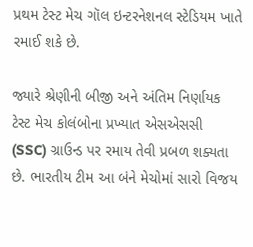પ્રથમ ટેસ્ટ મેચ ગૉલ ઇન્ટરનેશનલ સ્ટેડિયમ ખાતે રમાઈ શકે છે.

જ્યારે શ્રેણીની બીજી અને અંતિમ નિર્ણાયક ટેસ્ટ મેચ કોલંબોના પ્રખ્યાત એસએસસી (SSC) ગ્રાઉન્ડ પર રમાય તેવી પ્રબળ શક્યતા છે. ભારતીય ટીમ આ બંને મેચોમાં સારો વિજય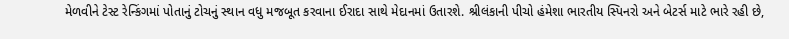મેળવીને ટેસ્ટ રેન્કિંગમાં પોતાનું ટોચનું સ્થાન વધુ મજબૂત કરવાના ઈરાદા સાથે મેદાનમાં ઉતારશે. શ્રીલંકાની પીચો હંમેશા ભારતીય સ્પિનરો અને બેટર્સ માટે ભારે રહી છે,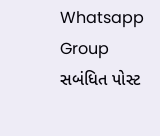Whatsapp Group
સબંધિત પોસ્ટ